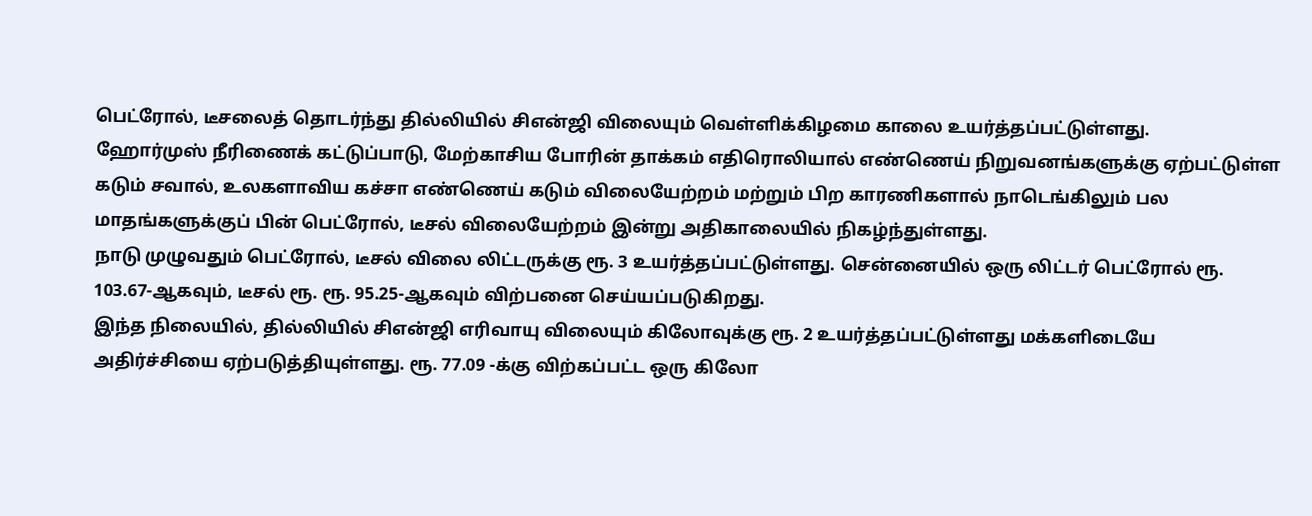பெட்ரோல், டீசலைத் தொடர்ந்து தில்லியில் சிஎன்ஜி விலையும் வெள்ளிக்கிழமை காலை உயர்த்தப்பட்டுள்ளது.
ஹோர்முஸ் நீரிணைக் கட்டுப்பாடு, மேற்காசிய போரின் தாக்கம் எதிரொலியால் எண்ணெய் நிறுவனங்களுக்கு ஏற்பட்டுள்ள கடும் சவால், உலகளாவிய கச்சா எண்ணெய் கடும் விலையேற்றம் மற்றும் பிற காரணிகளால் நாடெங்கிலும் பல மாதங்களுக்குப் பின் பெட்ரோல், டீசல் விலையேற்றம் இன்று அதிகாலையில் நிகழ்ந்துள்ளது.
நாடு முழுவதும் பெட்ரோல், டீசல் விலை லிட்டருக்கு ரூ. 3 உயர்த்தப்பட்டுள்ளது. சென்னையில் ஒரு லிட்டர் பெட்ரோல் ரூ. 103.67-ஆகவும், டீசல் ரூ. ரூ. 95.25-ஆகவும் விற்பனை செய்யப்படுகிறது.
இந்த நிலையில், தில்லியில் சிஎன்ஜி எரிவாயு விலையும் கிலோவுக்கு ரூ. 2 உயர்த்தப்பட்டுள்ளது மக்களிடையே அதிர்ச்சியை ஏற்படுத்தியுள்ளது. ரூ. 77.09 -க்கு விற்கப்பட்ட ஒரு கிலோ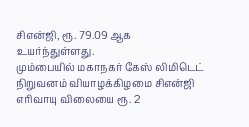சிஎன்ஜி, ரூ. 79.09 ஆக உயர்ந்துள்ளது.
மும்பையில் மகாநகர் கேஸ் லிமிடெட் நிறுவனம் வியாழக்கிழமை சிஎன்ஜி எரிவாயு விலையை ரூ. 2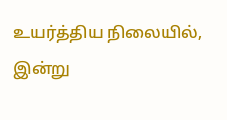உயர்த்திய நிலையில், இன்று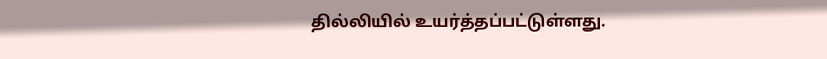தில்லியில் உயர்த்தப்பட்டுள்ளது.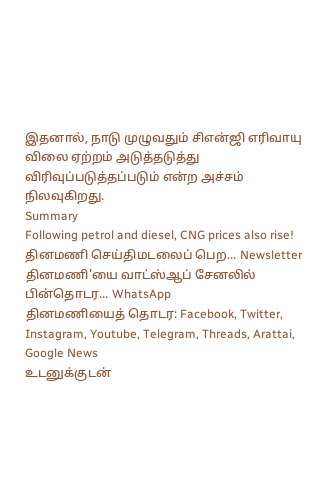இதனால், நாடு முழுவதும் சிஎன்ஜி எரிவாயு விலை ஏற்றம் அடுத்தடுத்து விரிவுப்படுத்தப்படும் என்ற அச்சம் நிலவுகிறது.
Summary
Following petrol and diesel, CNG prices also rise!
தினமணி செய்திமடலைப் பெற... Newsletter
தினமணி'யை வாட்ஸ்ஆப் சேனலில் பின்தொடர... WhatsApp
தினமணியைத் தொடர: Facebook, Twitter, Instagram, Youtube, Telegram, Threads, Arattai, Google News
உடனுக்குடன்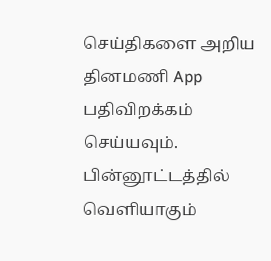செய்திகளை அறிய தினமணி App பதிவிறக்கம் செய்யவும்.
பின்னூட்டத்தில் வெளியாகும்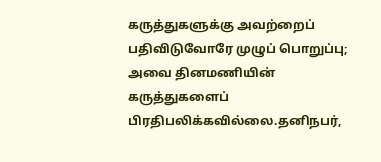கருத்துகளுக்கு அவற்றைப் பதிவிடுவோரே முழுப் பொறுப்பு; அவை தினமணியின் கருத்துகளைப் பிரதிபலிக்கவில்லை.தனிநபர்,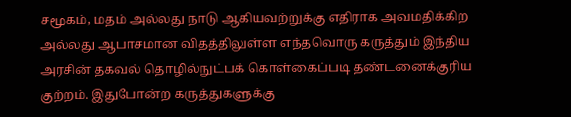சமூகம், மதம் அல்லது நாடு ஆகியவற்றுக்கு எதிராக அவமதிக்கிற அல்லது ஆபாசமான விதத்திலுள்ள எந்தவொரு கருத்தும் இந்திய அரசின் தகவல் தொழில்நுட்பக் கொள்கைப்படி தண்டனைக்குரிய குற்றம். இதுபோன்ற கருத்துகளுக்கு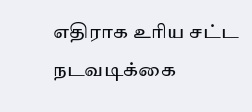எதிராக உரிய சட்ட நடவடிக்கை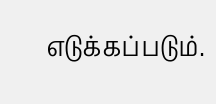எடுக்கப்படும்.